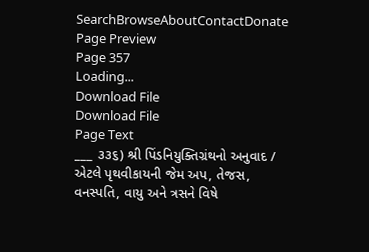SearchBrowseAboutContactDonate
Page Preview
Page 357
Loading...
Download File
Download File
Page Text
___ ૩૩૬) શ્રી પિંડનિયુક્તિગ્રંથનો અનુવાદ / એટલે પૃથવીકાયની જેમ અપ, તેજસ, વનસ્પતિ, વાયુ અને ત્રસને વિષે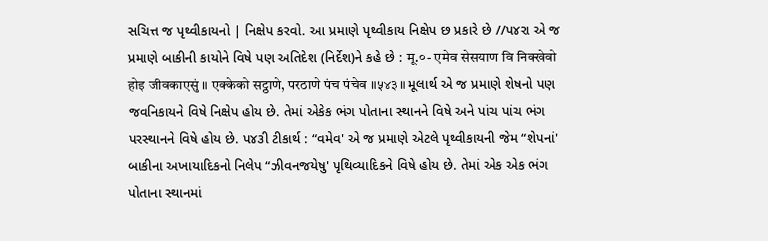સચિત્ત જ પૃથ્વીકાયનો | નિક્ષેપ કરવો. આ પ્રમાણે પૃથ્વીકાય નિક્ષેપ છ પ્રકારે છે //પ૪રા એ જ પ્રમાણે બાકીની કાયોને વિષે પણ અતિદેશ (નિર્દેશ)ને કહે છે : मू.०- एमेव सेसयाण वि निक्खेवो होइ जीवकाएसुं ॥ एक्केको सट्ठाणे, परठाणे पंच पंचेव ॥५४३॥ મૂલાર્થ એ જ પ્રમાણે શેષનો પણ જવનિકાયને વિષે નિક્ષેપ હોય છે. તેમાં એકેક ભંગ પોતાના સ્થાનને વિષે અને પાંચ પાંચ ભંગ પરસ્થાનને વિષે હોય છે. પ૪૩ી ટીકાર્થ : “વમેવ' એ જ પ્રમાણે એટલે પૃથ્વીકાયની જેમ “શેપનાં' બાકીના અખાયાદિકનો નિલેપ “ઝીવનજયેષુ' પૃથિવ્યાદિકને વિષે હોય છે. તેમાં એક એક ભંગ પોતાના સ્થાનમાં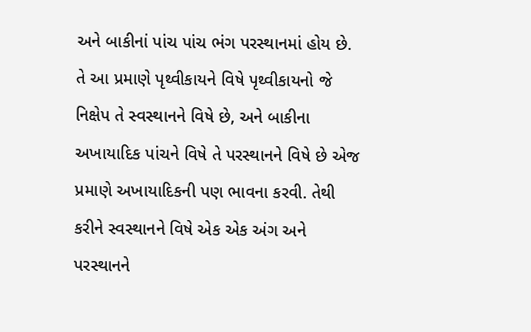અને બાકીનાં પાંચ પાંચ ભંગ પરસ્થાનમાં હોય છે. તે આ પ્રમાણે પૃથ્વીકાયને વિષે પૃથ્વીકાયનો જે નિક્ષેપ તે સ્વસ્થાનને વિષે છે, અને બાકીના અખાયાદિક પાંચને વિષે તે પરસ્થાનને વિષે છે એજ પ્રમાણે અખાયાદિકની પણ ભાવના કરવી. તેથી કરીને સ્વસ્થાનને વિષે એક એક અંગ અને પરસ્થાનને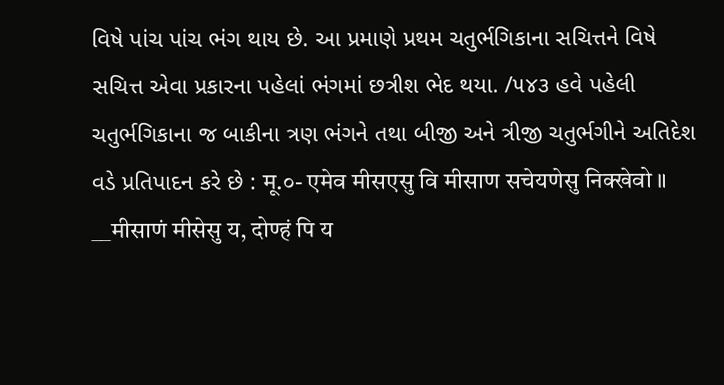વિષે પાંચ પાંચ ભંગ થાય છે. આ પ્રમાણે પ્રથમ ચતુર્ભગિકાના સચિત્તને વિષે સચિત્ત એવા પ્રકારના પહેલાં ભંગમાં છત્રીશ ભેદ થયા. /૫૪૩ હવે પહેલી ચતુર્ભગિકાના જ બાકીના ત્રણ ભંગને તથા બીજી અને ત્રીજી ચતુર્ભગીને અતિદેશ વડે પ્રતિપાદન કરે છે : मू.०- एमेव मीसएसु वि मीसाण सचेयणेसु निक्खेवो ॥ __मीसाणं मीसेसु य, दोण्हं पि य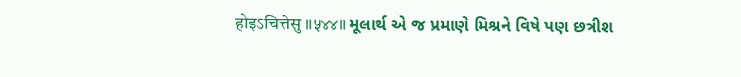होइऽचित्तेसु ॥५४४॥ મૂલાર્થ એ જ પ્રમાણે મિશ્રને વિષે પણ છત્રીશ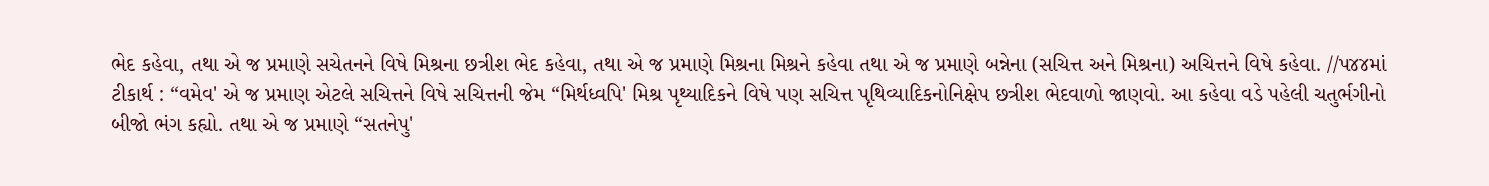ભેદ કહેવા, તથા એ જ પ્રમાણે સચેતનને વિષે મિશ્રના છત્રીશ ભેદ કહેવા, તથા એ જ પ્રમાણે મિશ્રના મિશ્રને કહેવા તથા એ જ પ્રમાણે બન્નેના (સચિત્ત અને મિશ્રના) અચિત્તને વિષે કહેવા. //પ૪૪માં ટીકાર્થ : “વમેવ' એ જ પ્રમાણ એટલે સચિત્તને વિષે સચિત્તની જેમ “મિર્થધ્વપિ' મિશ્ર પૃથ્યાદિકને વિષે પણ સચિત્ત પૃથિવ્યાદિકનોનિક્ષેપ છત્રીશ ભેદવાળો જાણવો. આ કહેવા વડે પહેલી ચતુર્ભગીનો બીજો ભંગ કહ્યો. તથા એ જ પ્રમાણે “સતનેપુ'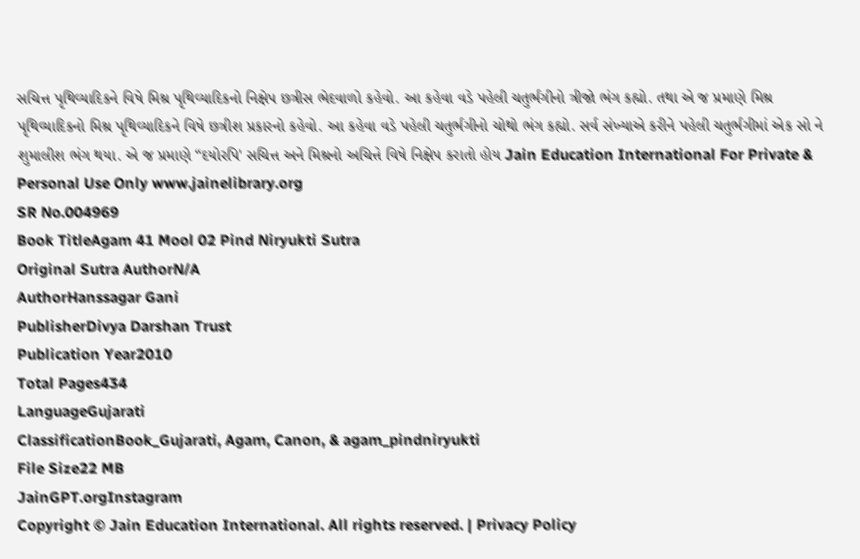સચિત્ત પૃથિવ્યાદિકને વિષે મિશ્ર પૃથિવ્યાદિકનો નિક્ષેપ છત્રીસ ભેદવાળો કહેવો. આ કહેવા વડે પહેલી ચતુર્ભગીનો ત્રીજો ભંગ કહ્યો. તથા એ જ પ્રમાણે મિશ્ર પૃથિવ્યાદિકનો મિશ્ર પૃથિવ્યાદિકને વિષે છત્રીશ પ્રકારનો કહેવો. આ કહેવા વડે પહેલી ચતુર્ભગીનો ચોથો ભંગ કહ્યો. સર્વ સંખ્યાએ કરીને પહેલી ચતુર્ભગીમાં એક સો ને શુમાલીશ ભંગ થયા. એ જ પ્રમાણે “દયોરપિ' સચિત્ત અને મિશ્રનો અચિત્તે વિષે નિક્ષેપ કરાતો હોય Jain Education International For Private & Personal Use Only www.jainelibrary.org
SR No.004969
Book TitleAgam 41 Mool 02 Pind Niryukti Sutra
Original Sutra AuthorN/A
AuthorHanssagar Gani
PublisherDivya Darshan Trust
Publication Year2010
Total Pages434
LanguageGujarati
ClassificationBook_Gujarati, Agam, Canon, & agam_pindniryukti
File Size22 MB
JainGPT.orgInstagram
Copyright © Jain Education International. All rights reserved. | Privacy Policy